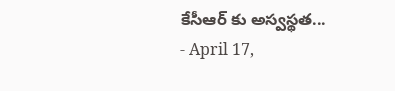కేసీఆర్ కు అస్వస్థత...
- April 17,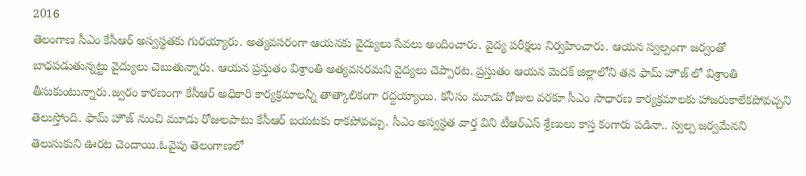2016
తెలంగాణ సీఎం కేసీఆర్ అస్వస్థతకు గురయ్యారు. అత్యవసరంగా ఆయనకు వైద్యులు సేవలు అందించారు. వైద్య పరీక్షలు నిర్వహించారు. ఆయన స్వల్పంగా జర్వంతో బాధపడుతున్నట్టు వైద్యులు చెబుతున్నారు. ఆయన ప్రస్తుతం విశ్రాంతి అత్యవసరమని వైద్యలు చెప్పారట. ప్రస్తుతం ఆయన మెదక్ జిల్లాలోని తన ఫామ్ హౌజ్ లో విశ్రాంతి తీసుకుంటున్నారు.జ్వరం కారణంగా కేసీఆర్ అధికారి కార్యక్రమాలన్నీ తాత్కాలికంగా రద్దయ్యాయి. కనీసం మూడు రోజుల వరకూ సీఎం సాధారణ కార్యక్రమాలకు హాజరుకాలేకపోవచ్చని తెలుస్తోంది. ఫామ్ హౌజ్ నుంచి మూడు రోజులపాటు కేసీఆర్ బయటకు రాకపోవచ్చు. సీఎం అస్వస్థత వార్త విని టీఆర్ఎస్ శ్రేణులు కాస్త కంగారు పడినా.. స్వల్ప జర్వమేనని తెలుసుకుని ఊరట చెందాయి.ఓవైపు తెలంగాణలో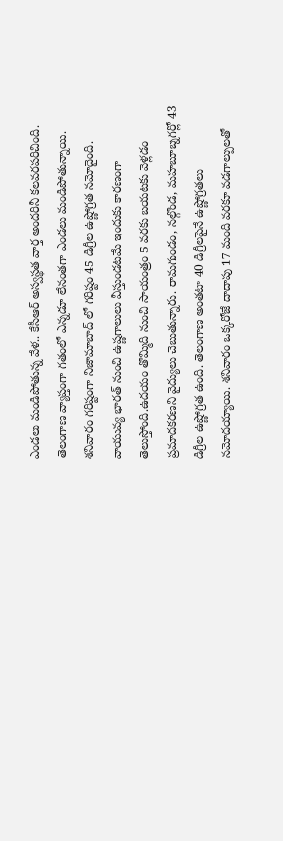ఎండలు మండిపోతున్న వేళ.. కేసీఆర్ అస్వస్థత వార్త అందరినీ కలవరపరిచింది. తెలంగాణ వ్యాప్తంగా గతంలో ఎన్నడూ లేనంతగా ఎండలు మండిపోతున్నాయి. శనివారం గరిష్టంగా నిజామాబాద్ లో గరిష్టం 45 డిగ్రీల ఉష్ణోగ్రత నమోదైంది. వాయువ్య భారత్ నుంచి ఉష్ణగాలులు వీస్తుండటమే ఇందుకు కారణంగా తెలుస్తోంది.ఉదయం తొమ్మిది నుంచి సాయంత్రం 5 వరకు బయటకు వెళ్లడం ప్రమాదకరణని వైద్యులు చెబుతున్నారు. రామగుండం, నల్గొండ, మహబూబ్నగర్లో 43 డిగ్రీల ఉష్ణోగ్రత ఉంది. తెలంగాణ అంతటా 40 డిగ్రీలపైనే ఉష్ణోగ్రతలు నమోదయ్యాయి. శనివారం ఒక్కరోజే దాదాపు 17 మంది వరకూ వడగాల్పులతో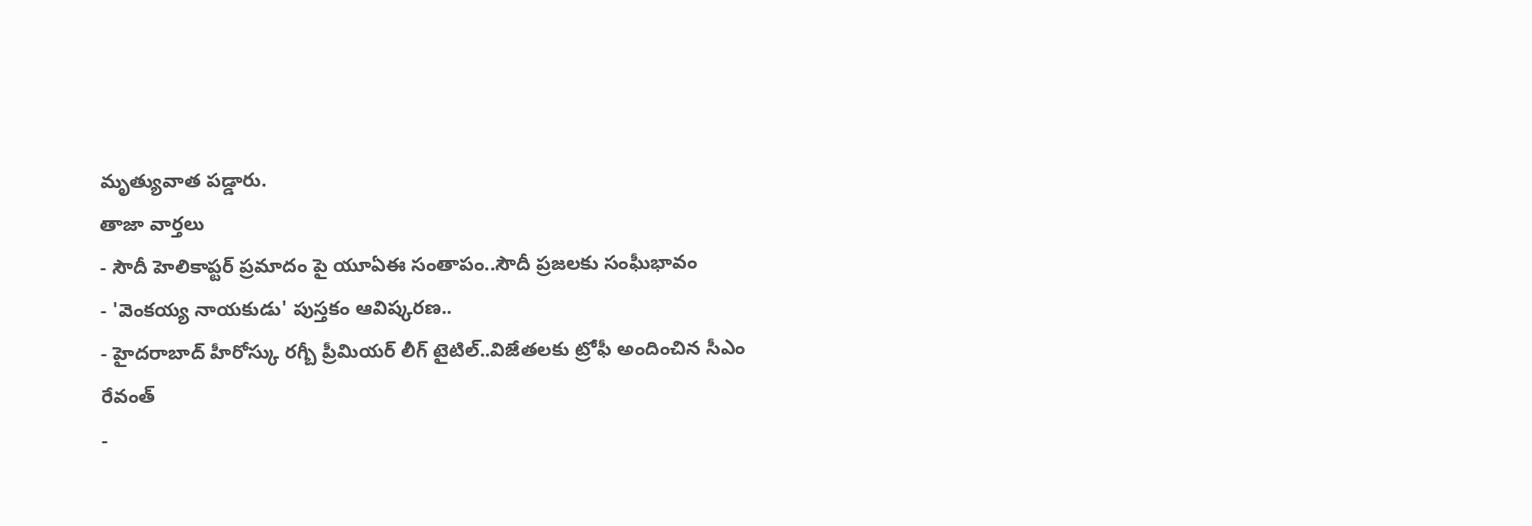మృత్యువాత పడ్డారు.
తాజా వార్తలు
- సౌదీ హెలికాప్టర్ ప్రమాదం పై యూఏఈ సంతాపం..సౌదీ ప్రజలకు సంఘీభావం
- 'వెంకయ్య నాయకుడు' పుస్తకం ఆవిష్కరణ..
- హైదరాబాద్ హీరోస్కు రగ్బీ ప్రీమియర్ లీగ్ టైటిల్..విజేతలకు ట్రోఫీ అందించిన సీఎం రేవంత్
-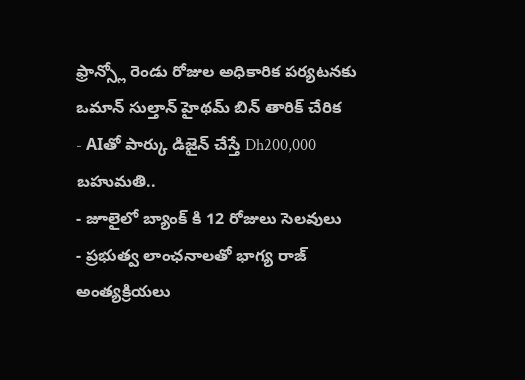ఫ్రాన్స్లో రెండు రోజుల అధికారిక పర్యటనకు ఒమాన్ సుల్తాన్ హైథమ్ బిన్ తారిక్ చేరిక
- AIతో పార్కు డిజైన్ చేస్తే Dh200,000 బహుమతి..
- జూలైలో బ్యాంక్ కి 12 రోజులు సెలవులు
- ప్రభుత్వ లాంఛనాలతో భాగ్య రాజ్ అంత్యక్రియలు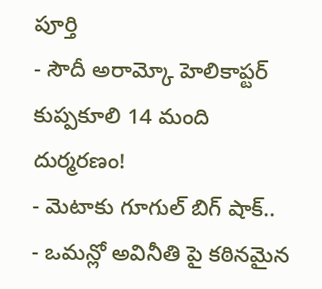పూర్తి
- సౌదీ అరామ్కో హెలికాప్టర్ కుప్పకూలి 14 మంది దుర్మరణం!
- మెటాకు గూగుల్ బిగ్ షాక్..
- ఒమన్లో అవినీతి పై కఠినమైన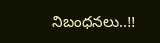నిబంధనలు..!!